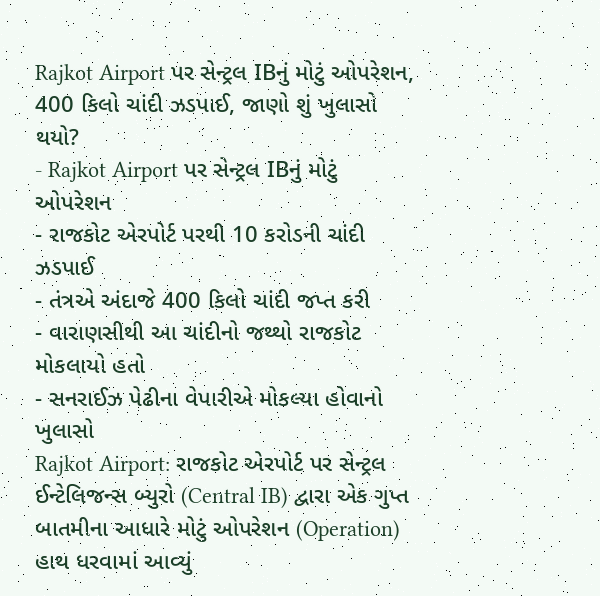Rajkot Airport પર સેન્ટ્રલ IBનું મોટું ઓપરેશન, 400 કિલો ચાંદી ઝડપાઈ, જાણો શું ખુલાસો થયો?
- Rajkot Airport પર સેન્ટ્રલ IBનું મોટું ઓપરેશન
- રાજકોટ એરપોર્ટ પરથી 10 કરોડની ચાંદી ઝડપાઈ
- તંત્રએ અંદાજે 400 કિલો ચાંદી જપ્ત કરી
- વારાણસીથી આ ચાંદીનો જથ્થો રાજકોટ મોકલાયો હતો
- સનરાઈઝ પેઢીના વેપારીએ મોકલ્યા હોવાનો ખુલાસો
Rajkot Airport: રાજકોટ એરપોર્ટ પર સેન્ટ્રલ ઈન્ટેલિજન્સ બ્યુરો (Central IB) દ્વારા એક ગુપ્ત બાતમીના આધારે મોટું ઓપરેશન (Operation) હાથ ધરવામાં આવ્યું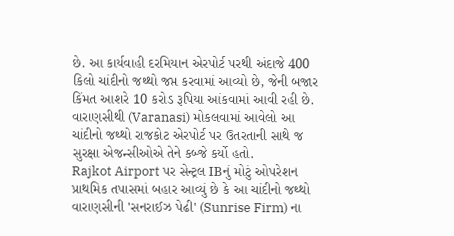છે. આ કાર્યવાહી દરમિયાન એરપોર્ટ પરથી અંદાજે 400 કિલો ચાંદીનો જથ્થો જપ્ત કરવામાં આવ્યો છે, જેની બજાર કિંમત આશરે 10 કરોડ રૂપિયા આંકવામાં આવી રહી છે. વારાણસીથી (Varanasi) મોકલવામાં આવેલો આ ચાંદીનો જથ્થો રાજકોટ એરપોર્ટ પર ઉતરતાની સાથે જ સુરક્ષા એજન્સીઓએ તેને કબ્જે કર્યો હતો.
Rajkot Airport પર સેન્ટ્રલ IBનું મોટું ઓપરેશન
પ્રાથમિક તપાસમાં બહાર આવ્યું છે કે આ ચાંદીનો જથ્થો વારાણસીની 'સનરાઈઝ પેઢી' (Sunrise Firm) ના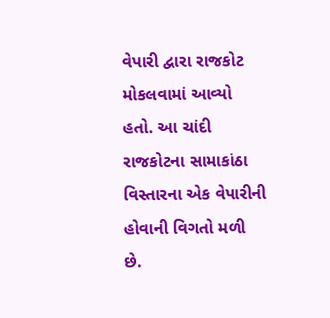વેપારી દ્વારા રાજકોટ મોકલવામાં આવ્યો હતો. આ ચાંદી રાજકોટના સામાકાંઠા વિસ્તારના એક વેપારીની હોવાની વિગતો મળી છે.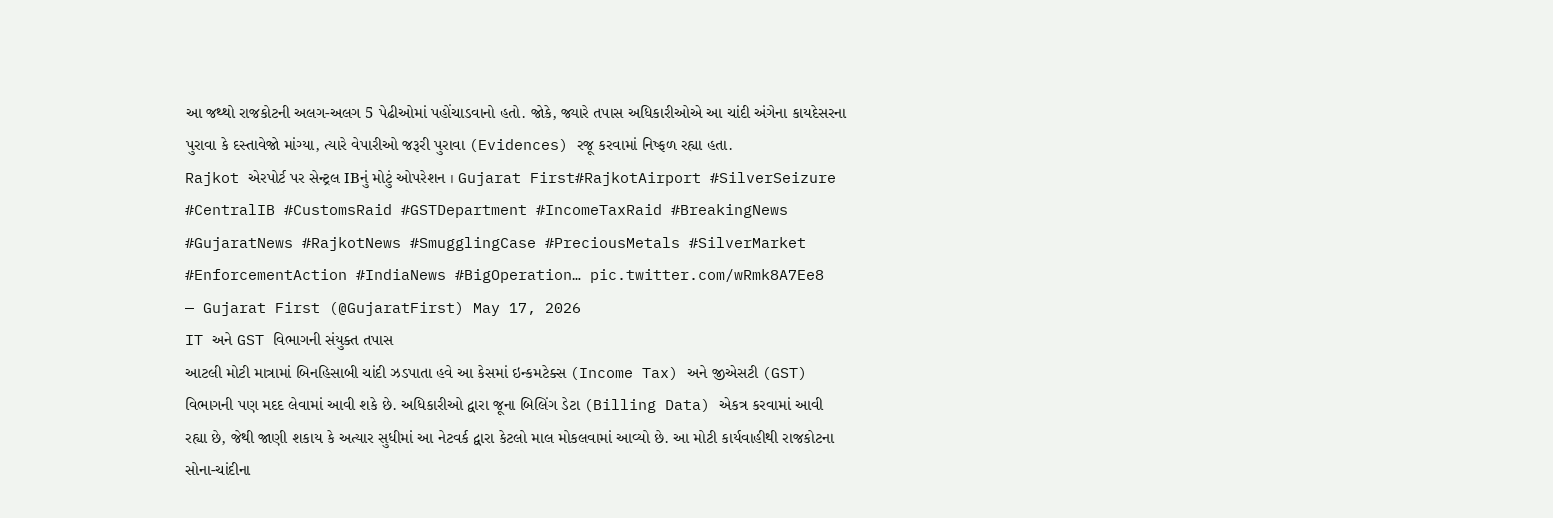આ જથ્થો રાજકોટની અલગ-અલગ 5 પેઢીઓમાં પહોંચાડવાનો હતો. જોકે, જ્યારે તપાસ અધિકારીઓએ આ ચાંદી અંગેના કાયદેસરના પુરાવા કે દસ્તાવેજો માંગ્યા, ત્યારે વેપારીઓ જરૂરી પુરાવા (Evidences) રજૂ કરવામાં નિષ્ફળ રહ્યા હતા.
Rajkot એરપોર્ટ પર સેન્ટ્રલ IBનું મોટું ઓપરેશન । Gujarat First#RajkotAirport #SilverSeizure #CentralIB #CustomsRaid #GSTDepartment #IncomeTaxRaid #BreakingNews #GujaratNews #RajkotNews #SmugglingCase #PreciousMetals #SilverMarket #EnforcementAction #IndiaNews #BigOperation… pic.twitter.com/wRmk8A7Ee8
— Gujarat First (@GujaratFirst) May 17, 2026
IT અને GST વિભાગની સંયુક્ત તપાસ
આટલી મોટી માત્રામાં બિનહિસાબી ચાંદી ઝડપાતા હવે આ કેસમાં ઇન્કમટેક્સ (Income Tax) અને જીએસટી (GST) વિભાગની પણ મદદ લેવામાં આવી શકે છે. અધિકારીઓ દ્વારા જૂના બિલિંગ ડેટા (Billing Data) એકત્ર કરવામાં આવી રહ્યા છે, જેથી જાણી શકાય કે અત્યાર સુધીમાં આ નેટવર્ક દ્વારા કેટલો માલ મોકલવામાં આવ્યો છે. આ મોટી કાર્યવાહીથી રાજકોટના સોના-ચાંદીના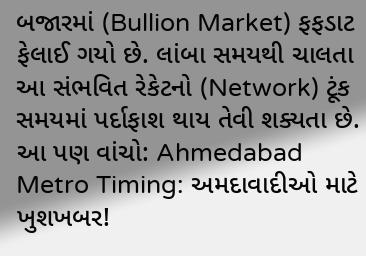બજારમાં (Bullion Market) ફફડાટ ફેલાઈ ગયો છે. લાંબા સમયથી ચાલતા આ સંભવિત રેકેટનો (Network) ટૂંક સમયમાં પર્દાફાશ થાય તેવી શક્યતા છે.
આ પણ વાંચો: Ahmedabad Metro Timing: અમદાવાદીઓ માટે ખુશખબર!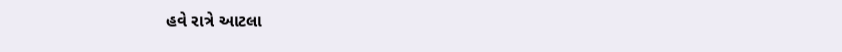હવે રાત્રે આટલા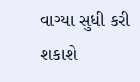વાગ્યા સુધી કરી શકાશે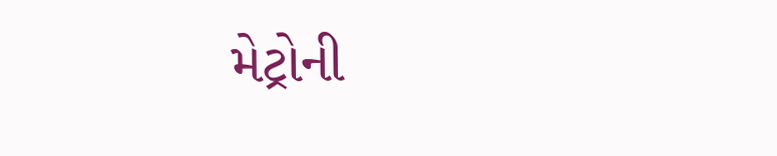મેટ્રોની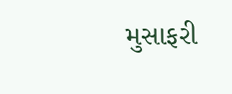મુસાફરી